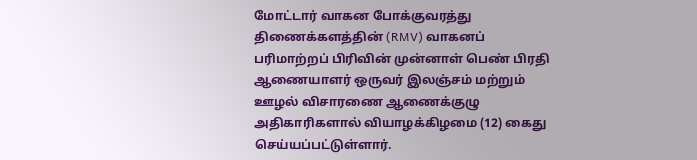மோட்டார் வாகன போக்குவரத்து திணைக்களத்தின் (RMV) வாகனப் பரிமாற்றப் பிரிவின் முன்னாள் பெண் பிரதி ஆணையாளர் ஒருவர் இலஞ்சம் மற்றும் ஊழல் விசாரணை ஆணைக்குழு அதிகாரிகளால் வியாழக்கிழமை (12) கைது செய்யப்பட்டுள்ளார்.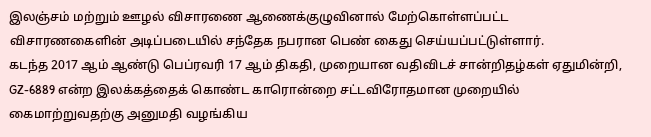இலஞ்சம் மற்றும் ஊழல் விசாரணை ஆணைக்குழுவினால் மேற்கொள்ளப்பட்ட விசாரணகைளின் அடிப்படையில் சந்தேக நபரான பெண் கைது செய்யப்பட்டுள்ளார்.
கடந்த 2017 ஆம் ஆண்டு பெப்ரவரி 17 ஆம் திகதி, முறையான வதிவிடச் சான்றிதழ்கள் ஏதுமின்றி, GZ-6889 என்ற இலக்கத்தைக் கொண்ட காரொன்றை சட்டவிரோதமான முறையில் கைமாற்றுவதற்கு அனுமதி வழங்கிய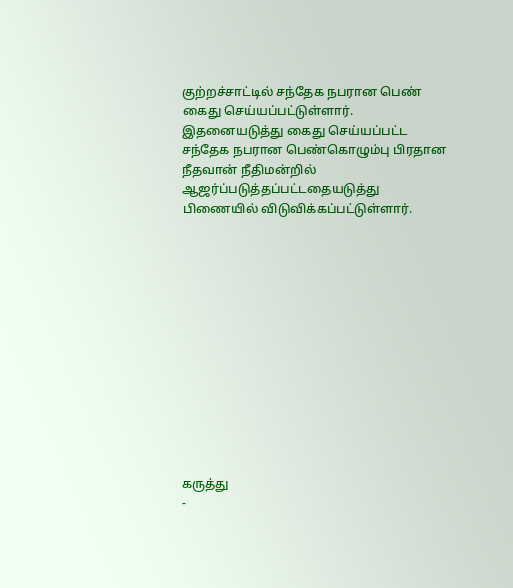குற்றச்சாட்டில் சந்தேக நபரான பெண் கைது செய்யப்பட்டுள்ளார்.
இதனையடுத்து கைது செய்யப்பட்ட சந்தேக நபரான பெண்கொழும்பு பிரதான நீதவான் நீதிமன்றில் ஆஜர்ப்படுத்தப்பட்டதையடுத்து பிணையில் விடுவிக்கப்பட்டுள்ளார்.













கருத்து
-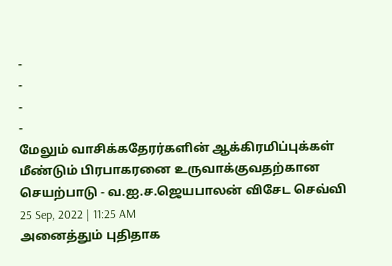-
-
-
-
மேலும் வாசிக்கதேரர்களின் ஆக்கிரமிப்புக்கள் மீண்டும் பிரபாகரனை உருவாக்குவதற்கான செயற்பாடு - வ.ஐ.ச.ஜெயபாலன் விசேட செவ்வி
25 Sep, 2022 | 11:25 AM
அனைத்தும் புதிதாக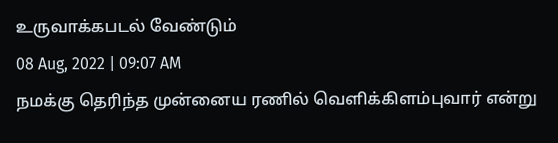உருவாக்கபடல் வேண்டும்
08 Aug, 2022 | 09:07 AM
நமக்கு தெரிந்த முன்னைய ரணில் வெளிக்கிளம்புவார் என்று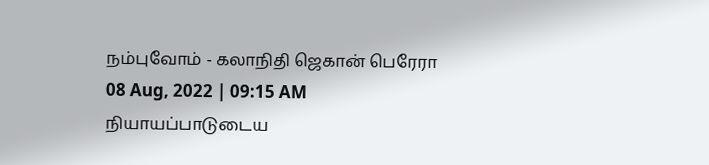நம்புவோம் - கலாநிதி ஜெகான் பெரேரா
08 Aug, 2022 | 09:15 AM
நியாயப்பாடுடைய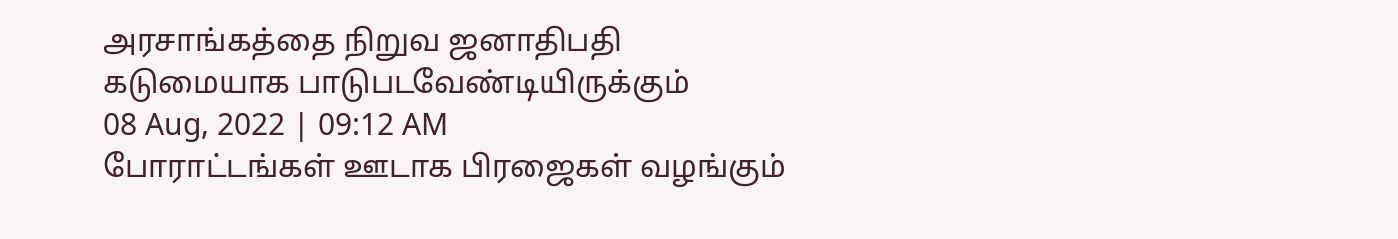அரசாங்கத்தை நிறுவ ஜனாதிபதி கடுமையாக பாடுபடவேண்டியிருக்கும்
08 Aug, 2022 | 09:12 AM
போராட்டங்கள் ஊடாக பிரஜைகள் வழங்கும்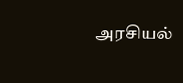அரசியல்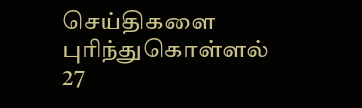செய்திகளை புரிந்துகொள்ளல்
27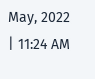May, 2022 | 11:24 AM